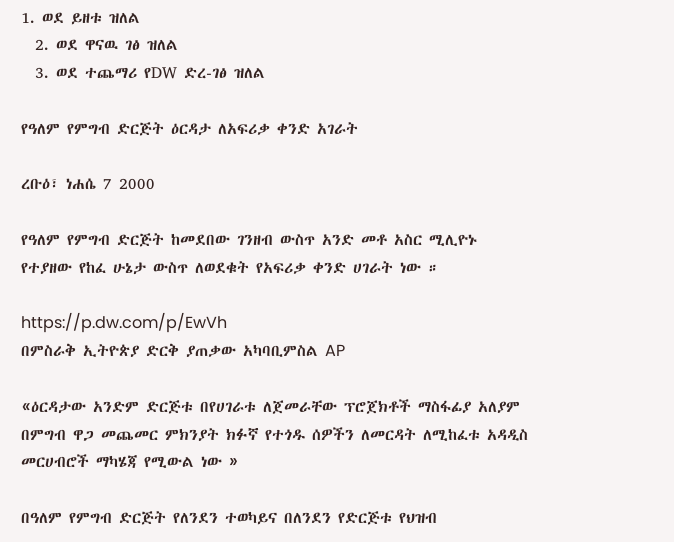1. ወደ ይዘቱ ዝለል
  2. ወደ ዋናዉ ገፅ ዝለል
  3. ወደ ተጨማሪ የDW ድረ-ገፅ ዝለል

የዓለም የምግብ ድርጅት ዕርዳታ ለአፍሪቃ ቀንድ አገራት

ረቡዕ፣ ነሐሴ 7 2000

የዓለም የምግብ ድርጅት ከመደበው ገንዘብ ውስጥ አንድ መቶ አስር ሚሊዮኑ የተያዘው የከፈ ሁኔታ ውስጥ ለወደቁት የአፍሪቃ ቀንድ ሀገራት ነው ።

https://p.dw.com/p/EwVh
በምስራቅ ኢትዮጵያ ድርቅ ያጠቃው አካባቢምስል AP

«ዕርዳታው አንድም ድርጅቱ በየሀገራቱ ለጀመራቸው ፕሮጀክቶች ማስፋፊያ አለያም በምግብ ዋጋ መጨመር ምክንያት ክፉኛ የተጎዱ ሰዎችን ለመርዳት ለሚከፈቱ አዳዲስ መርሀብሮች ማካሄጃ የሚውል ነው »

በዓለም የምግብ ድርጅት የለንደን ተወካይና በለንደን የድርጅቱ የህዝብ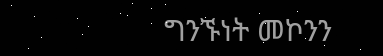ግንኙነት መኮንን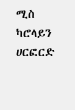ሚስ ካሮላይን ሀርፎርድ